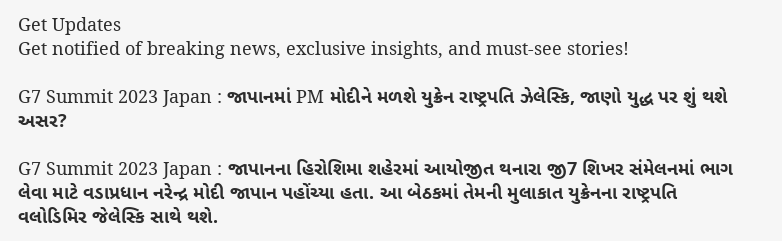Get Updates
Get notified of breaking news, exclusive insights, and must-see stories!

G7 Summit 2023 Japan : જાપાનમાં PM મોદીને મળશે યુક્રેન રાષ્ટ્રપતિ ઝેલેસ્કિ, જાણો યુદ્ધ પર શું થશે અસર?

G7 Summit 2023 Japan : જાપાનના હિરોશિમા શહેરમાં આયોજીત થનારા જી7 શિખર સંમેલનમાં ભાગ લેવા માટે વડાપ્રધાન નરેન્દ્ર મોદી જાપાન પહોંચ્યા હતા. આ બેઠકમાં તેમની મુલાકાત યુક્રેનના રાષ્ટ્રપતિ વલોડિમિર જેલેસ્કિ સાથે થશે.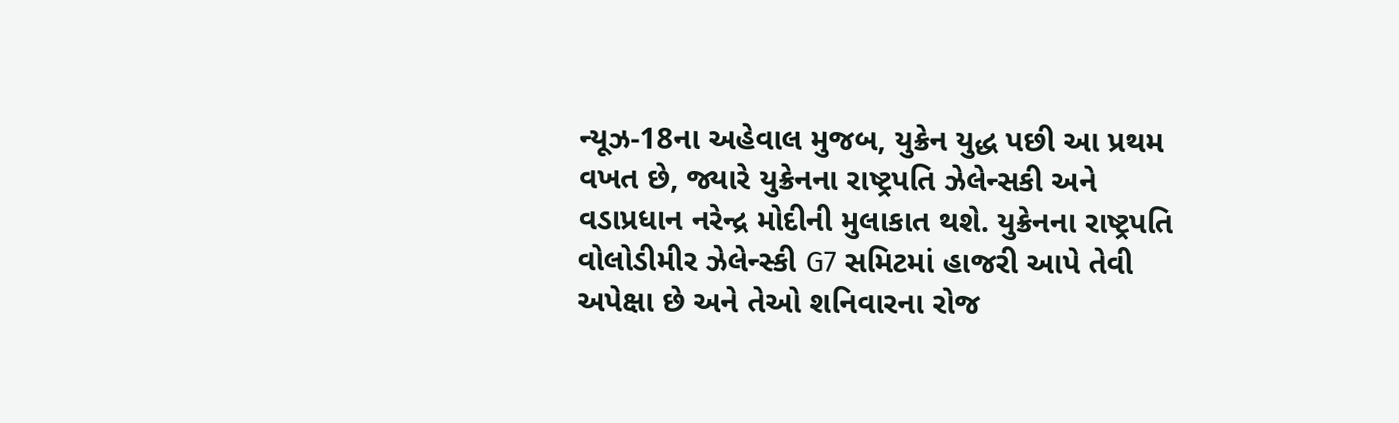ન્યૂઝ-18ના અહેવાલ મુજબ, યુક્રેન યુદ્ધ પછી આ પ્રથમ વખત છે, જ્યારે યુક્રેનના રાષ્ટ્રપતિ ઝેલેન્સકી અને વડાપ્રધાન નરેન્દ્ર મોદીની મુલાકાત થશે. યુક્રેનના રાષ્ટ્રપતિ વોલોડીમીર ઝેલેન્સ્કી G7 સમિટમાં હાજરી આપે તેવી અપેક્ષા છે અને તેઓ શનિવારના રોજ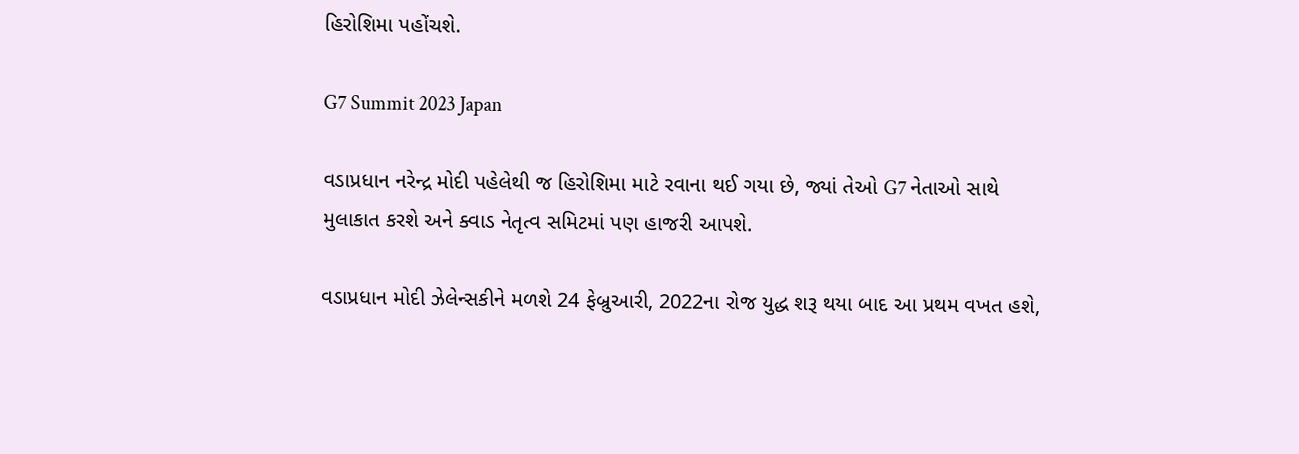હિરોશિમા પહોંચશે.

G7 Summit 2023 Japan

વડાપ્રધાન નરેન્દ્ર મોદી પહેલેથી જ હિરોશિમા માટે રવાના થઈ ગયા છે, જ્યાં તેઓ G7 નેતાઓ સાથે મુલાકાત કરશે અને ક્વાડ નેતૃત્વ સમિટમાં પણ હાજરી આપશે.

વડાપ્રધાન મોદી ઝેલેન્સકીને મળશે 24 ફેબ્રુઆરી, 2022ના રોજ યુદ્ધ શરૂ થયા બાદ આ પ્રથમ વખત હશે,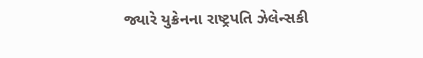જ્યારે યુક્રેનના રાષ્ટ્રપતિ ઝેલેન્સકી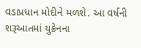વડાપ્રધાન મોદીને મળશે. આ વર્ષની શરૂઆતમાં યુક્રેનના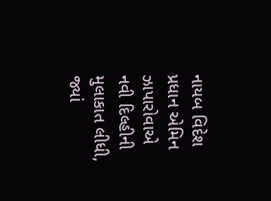નાયબ વિદેશ પ્રધાન એમિન ઝાપારોવાએ નવી દિલ્હીની મુલાકાત લીધી, જ્યાં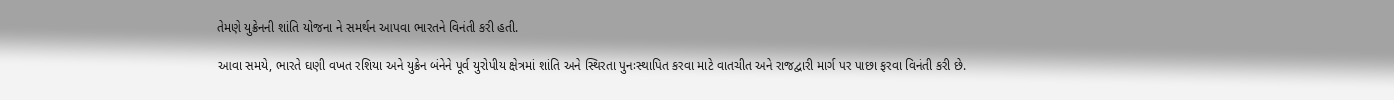તેમણે યુક્રેનની શાંતિ યોજના ને સમર્થન આપવા ભારતને વિનંતી કરી હતી.

આવા સમયે, ભારતે ઘણી વખત રશિયા અને યુક્રેન બંનેને પૂર્વ યુરોપીય ક્ષેત્રમાં શાંતિ અને સ્થિરતા પુનઃસ્થાપિત કરવા માટે વાતચીત અને રાજદ્વારી માર્ગ પર પાછા ફરવા વિનંતી કરી છે.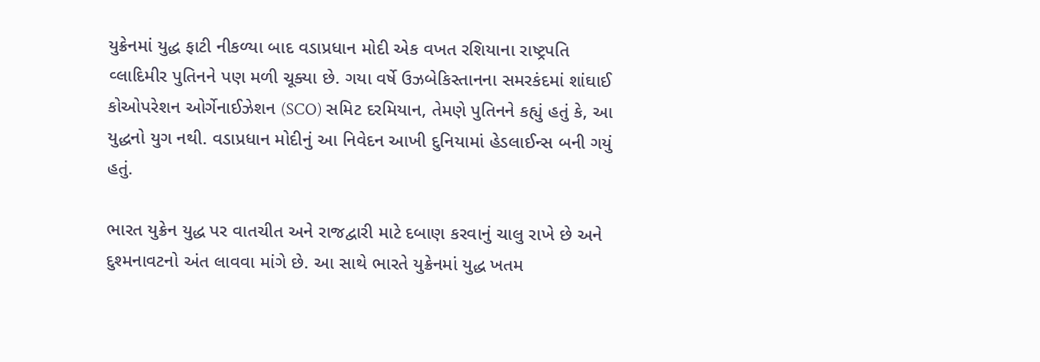યુક્રેનમાં યુદ્ધ ફાટી નીકળ્યા બાદ વડાપ્રધાન મોદી એક વખત રશિયાના રાષ્ટ્રપતિ વ્લાદિમીર પુતિનને પણ મળી ચૂક્યા છે. ગયા વર્ષે ઉઝબેકિસ્તાનના સમરકંદમાં શાંઘાઈ કોઓપરેશન ઓર્ગેનાઈઝેશન (SCO) સમિટ દરમિયાન, તેમણે પુતિનને કહ્યું હતું કે, આ યુદ્ધનો યુગ નથી. વડાપ્રધાન મોદીનું આ નિવેદન આખી દુનિયામાં હેડલાઈન્સ બની ગયું હતું.

ભારત યુક્રેન યુદ્ધ પર વાતચીત અને રાજદ્વારી માટે દબાણ કરવાનું ચાલુ રાખે છે અને દુશ્મનાવટનો અંત લાવવા માંગે છે. આ સાથે ભારતે યુક્રેનમાં યુદ્ધ ખતમ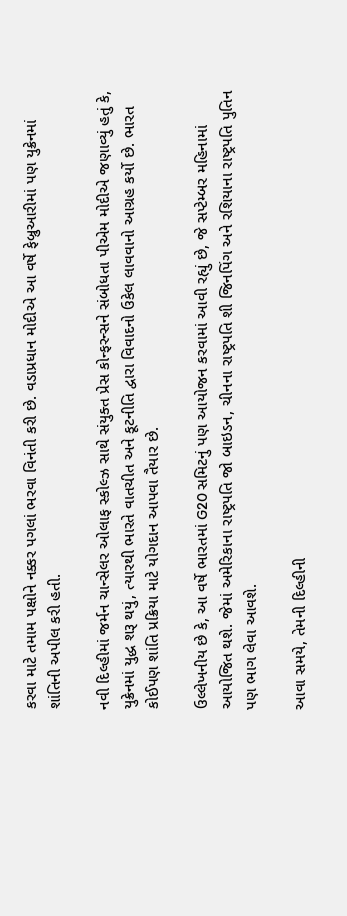કરવા માટે તમામ પક્ષોને નક્કર પગલાં ભરવા વિનંતી કરી છે. વડાપ્રધાન મોદીએ આ વર્ષે ફેબ્રુઆરીમાં પણ યુક્રેનમાં શાંતિની અપીલ કરી હતી.

નવી દિલ્હીમાં જર્મન ચાન્સેલર ઓલાફ સ્કોલ્ઝ સાથે સંયુક્ત પ્રેસ કોન્ફરન્સને સંબોધતા પીએમ મોદીએ જણાવ્યું હતું કે, યુક્રેનમાં યુદ્ધ શરૂ થયું, ત્યારથી ભારતે વાતચીત અને કૂટનીતિ દ્વારા વિવાદનો ઉકેલ લાવવાનો આગ્રહ કર્યો છે. ભારત કોઈપણ શાંતિ પ્રક્રિયા માટે યોગદાન આપવા તૈયાર છે.

ઉલ્લેખનીય છે કે, આ વર્ષે ભારતમાં G20 સમિટનું પણ આયોજન કરવામાં આવી રહ્યું છે, જે સપ્ટેમ્બર મહિનામાં આયોજિત થશે. જેમાં અમેરિકાના રાષ્ટ્રપતિ જો બાઇડન, ચીનના રાષ્ટ્રપતિ શી જિનપિંગ અને રશિયાના રાષ્ટ્રપતિ પુતિન પણ ભાગ લેવા આવશે.

આવા સમયે, તેમની દિલ્હીની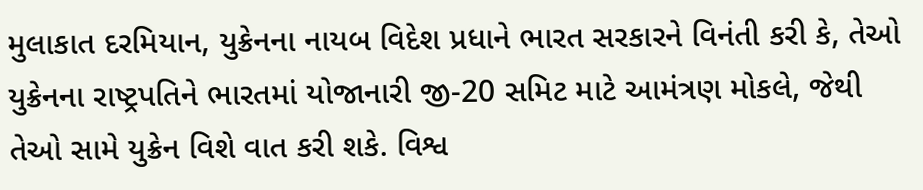મુલાકાત દરમિયાન, યુક્રેનના નાયબ વિદેશ પ્રધાને ભારત સરકારને વિનંતી કરી કે, તેઓ યુક્રેનના રાષ્ટ્રપતિને ભારતમાં યોજાનારી જી-20 સમિટ માટે આમંત્રણ મોકલે, જેથી તેઓ સામે યુક્રેન વિશે વાત કરી શકે. વિશ્વ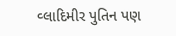વ્લાદિમીર પુતિન પણ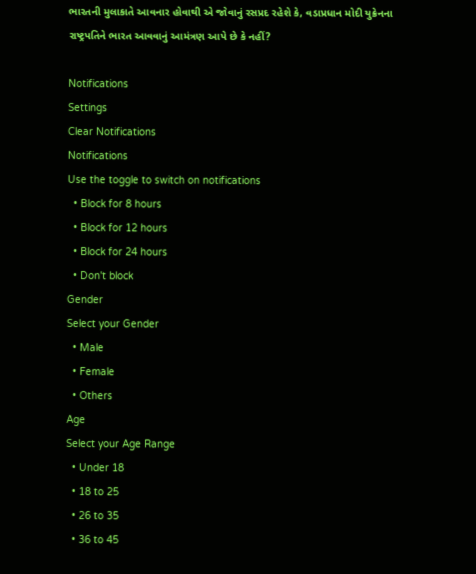ભારતની મુલાકાતે આવનાર હોવાથી એ જોવાનું રસપ્રદ રહેશે કે, વડાપ્રધાન મોદી યુક્રેનના રાષ્ટ્રપતિને ભારત આવવાનું આમંત્રણ આપે છે કે નહીં?

Notifications
Settings
Clear Notifications
Notifications
Use the toggle to switch on notifications
  • Block for 8 hours
  • Block for 12 hours
  • Block for 24 hours
  • Don't block
Gender
Select your Gender
  • Male
  • Female
  • Others
Age
Select your Age Range
  • Under 18
  • 18 to 25
  • 26 to 35
  • 36 to 45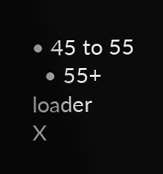• 45 to 55
  • 55+
loader
X